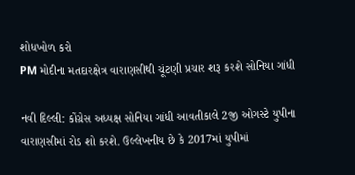શોધખોળ કરો
PM મોદીના મતદારક્ષેત્ર વારાણસીથી ચૂંટણી પ્રચાર શરૂ કરશે સોનિયા ગાંધી

નવી દિલ્લી: કોંગ્રેસ અધ્યક્ષ સોનિયા ગાંધી આવતીકાલે 2જી ઓગસ્ટે યુપીના વારાણસીમાં રોડ શો કરશે. ઉલ્લેખનીય છે કે 2017માં યુપીમાં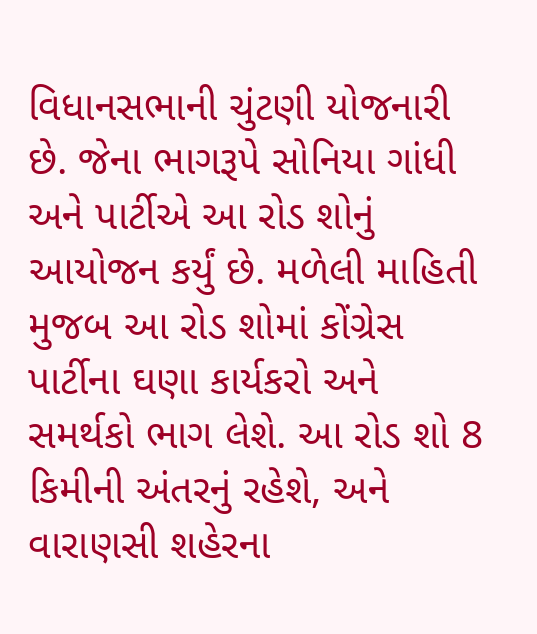વિધાનસભાની ચુંટણી યોજનારી છે. જેના ભાગરૂપે સોનિયા ગાંધી અને પાર્ટીએ આ રોડ શોનું આયોજન કર્યું છે. મળેલી માહિતી મુજબ આ રોડ શોમાં કોંગ્રેસ પાર્ટીના ઘણા કાર્યકરો અને સમર્થકો ભાગ લેશે. આ રોડ શો 8 કિમીની અંતરનું રહેશે, અને વારાણસી શહેરના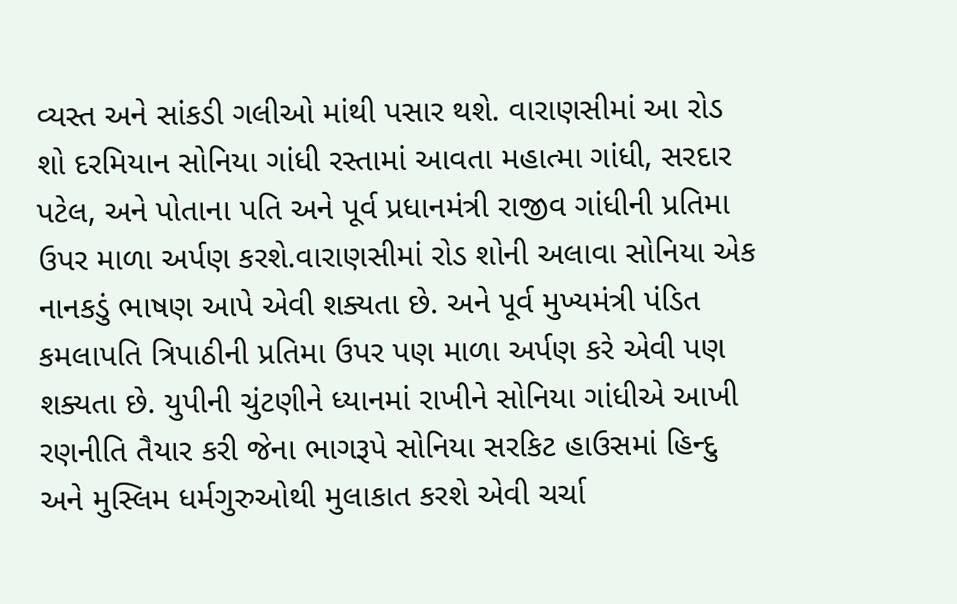વ્યસ્ત અને સાંકડી ગલીઓ માંથી પસાર થશે. વારાણસીમાં આ રોડ શો દરમિયાન સોનિયા ગાંધી રસ્તામાં આવતા મહાત્મા ગાંધી, સરદાર પટેલ, અને પોતાના પતિ અને પૂર્વ પ્રધાનમંત્રી રાજીવ ગાંધીની પ્રતિમા ઉપર માળા અર્પણ કરશે.વારાણસીમાં રોડ શોની અલાવા સોનિયા એક નાનકડું ભાષણ આપે એવી શક્યતા છે. અને પૂર્વ મુખ્યમંત્રી પંડિત કમલાપતિ ત્રિપાઠીની પ્રતિમા ઉપર પણ માળા અર્પણ કરે એવી પણ શક્યતા છે. યુપીની ચુંટણીને ધ્યાનમાં રાખીને સોનિયા ગાંધીએ આખી રણનીતિ તૈયાર કરી જેના ભાગરૂપે સોનિયા સરકિટ હાઉસમાં હિન્દુ અને મુસ્લિમ ધર્મગુરુઓથી મુલાકાત કરશે એવી ચર્ચા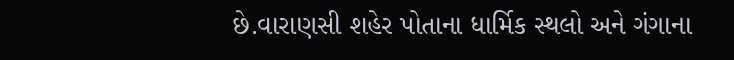છે.વારાણસી શહેર પોતાના ધાર્મિક સ્થલો અને ગંગાના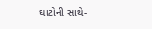ઘાટોની સાથે-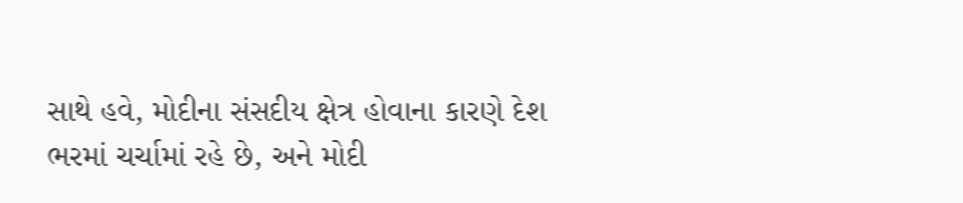સાથે હવે, મોદીના સંસદીય ક્ષેત્ર હોવાના કારણે દેશ ભરમાં ચર્ચામાં રહે છે, અને મોદી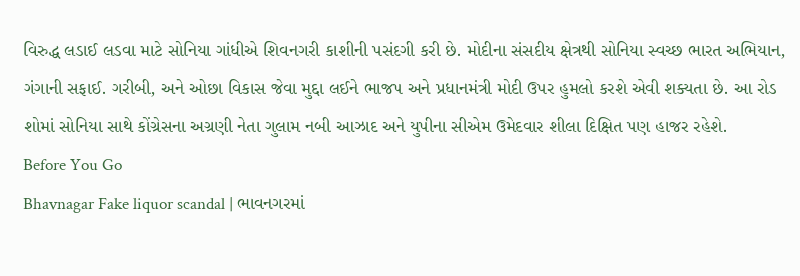વિરુદ્ધ લડાઈ લડવા માટે સોનિયા ગાંધીએ શિવનગરી કાશીની પસંદગી કરી છે. મોદીના સંસદીય ક્ષેત્રથી સોનિયા સ્વચ્છ ભારત અભિયાન, ગંગાની સફાઈ. ગરીબી, અને ઓછા વિકાસ જેવા મુદ્દા લઈને ભાજપ અને પ્રધાનમંત્રી મોદી ઉપર હુમલો કરશે એવી શક્યતા છે. આ રોડ શોમાં સોનિયા સાથે કોંગ્રેસના અગ્રણી નેતા ગુલામ નબી આઝાદ અને યુપીના સીએમ ઉમેદવાર શીલા દિક્ષિત પણ હાજર રહેશે.
Before You Go
Bhavnagar Fake liquor scandal | ભાવનગરમાં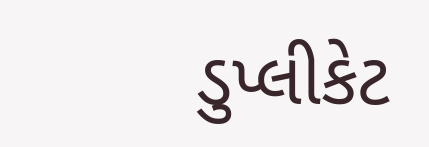ડુપ્લીકેટ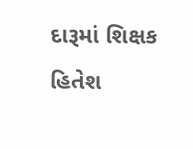દારૂમાં શિક્ષક હિતેશ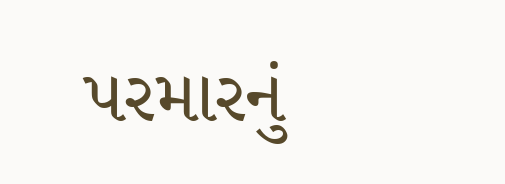પરમારનું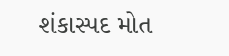શંકાસ્પદ મોત